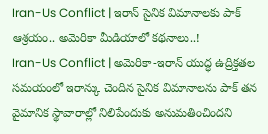Iran-Us Conflict | ఇరాన్ సైనిక విమానాలకు పాక్ ఆశ్రయం.. అమెరికా మీడియాలో కథనాలు..!
Iran-Us Conflict | అమెరికా-ఇరాన్ యుద్ధ ఉద్రిక్తతల సమయంలో ఇరాన్కు చెందిన సైనిక విమానాలను పాక్ తన వైమానిక స్థావారాల్లో నిలిపేందుకు అనుమతించిందని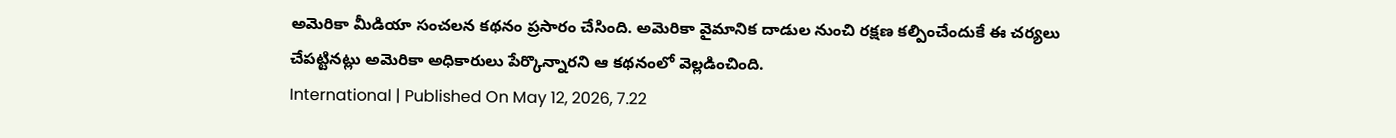అమెరికా మీడియా సంచలన కథనం ప్రసారం చేసింది. అమెరికా వైమానిక దాడుల నుంచి రక్షణ కల్పించేందుకే ఈ చర్యలు చేపట్టినట్లు అమెరికా అధికారులు పేర్కొన్నారని ఆ కథనంలో వెల్లడించింది.
International | Published On May 12, 2026, 7.22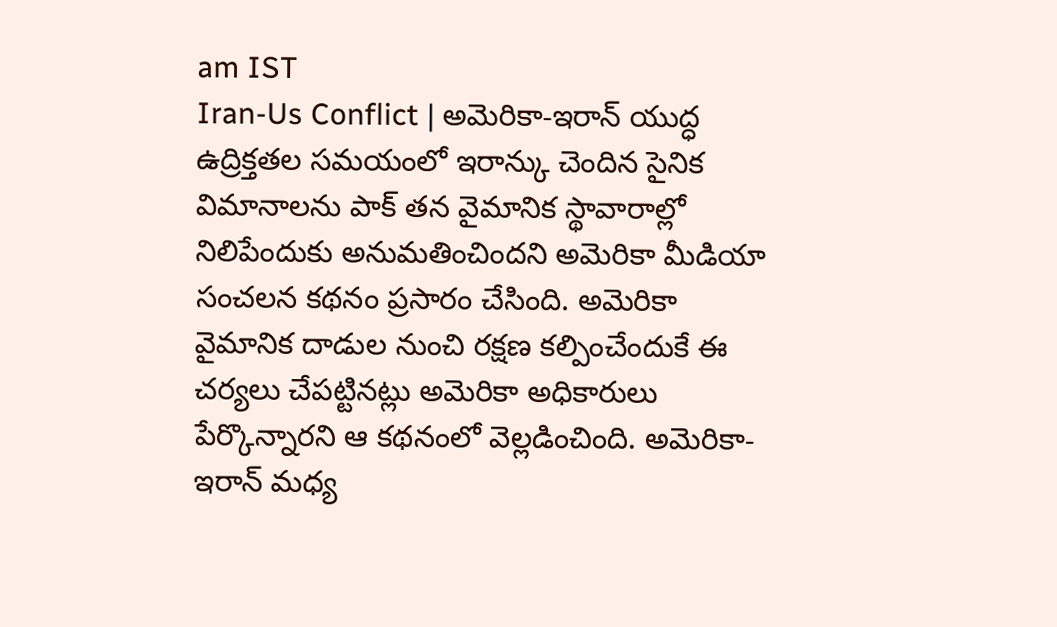am IST
Iran-Us Conflict | అమెరికా-ఇరాన్ యుద్ధ ఉద్రిక్తతల సమయంలో ఇరాన్కు చెందిన సైనిక విమానాలను పాక్ తన వైమానిక స్థావారాల్లో నిలిపేందుకు అనుమతించిందని అమెరికా మీడియా సంచలన కథనం ప్రసారం చేసింది. అమెరికా వైమానిక దాడుల నుంచి రక్షణ కల్పించేందుకే ఈ చర్యలు చేపట్టినట్లు అమెరికా అధికారులు పేర్కొన్నారని ఆ కథనంలో వెల్లడించింది. అమెరికా-ఇరాన్ మధ్య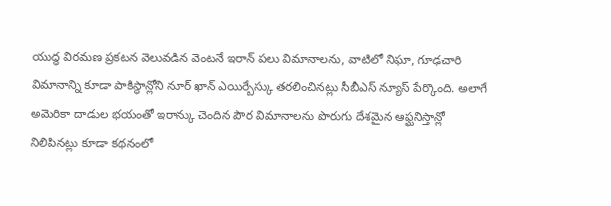యుద్ధ విరమణ ప్రకటన వెలువడిన వెంటనే ఇరాన్ పలు విమానాలను, వాటిలో నిఘా, గూఢచారి విమానాన్ని కూడా పాకిస్థాన్లోని నూర్ ఖాన్ ఎయిర్బేస్కు తరలించినట్లు సీబీఎస్ న్యూస్ పేర్కొంది. అలాగే అమెరికా దాడుల భయంతో ఇరాన్కు చెందిన పౌర విమానాలను పొరుగు దేశమైన ఆఫ్ఘనిస్తాన్లో నిలిపినట్లు కూడా కథనంలో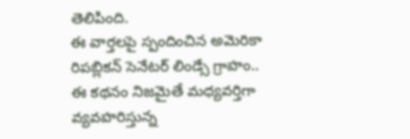తెలిపింది.
ఈ వార్తలపై స్పందించిన అమెరికా రిపబ్లికన్ సెనేటర్ లిండ్సే గ్రాహం.. ఈ కథనం నిజమైతే మధ్యవర్తిగా వ్యవహరిస్తున్న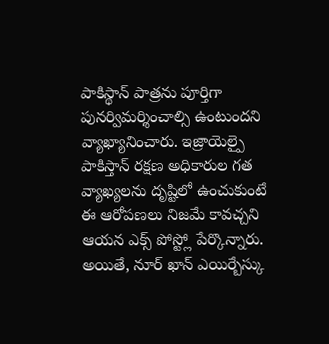పాకిస్థాన్ పాత్రను పూర్తిగా పునర్విమర్శించాల్సి ఉంటుందని వ్యాఖ్యానించారు. ఇజ్రాయెల్పై పాకిస్తాన్ రక్షణ అధికారుల గత వ్యాఖ్యలను దృష్టిలో ఉంచుకుంటే ఈ ఆరోపణలు నిజమే కావచ్చని ఆయన ఎక్స్ పోస్ట్లో పేర్కొన్నారు. అయితే, నూర్ ఖాన్ ఎయిర్బేస్కు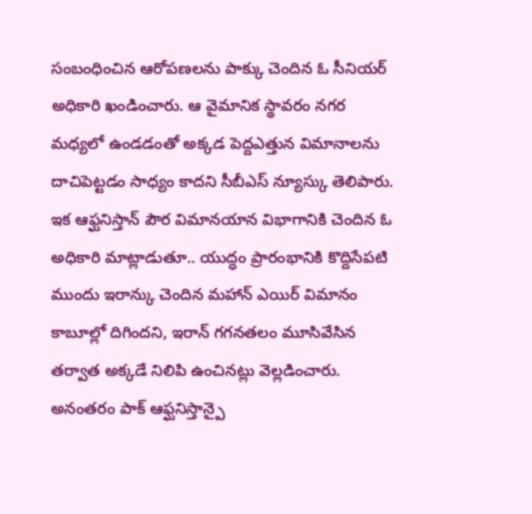సంబంధించిన ఆరోపణలను పాక్కు చెందిన ఓ సీనియర్ అధికారి ఖండించారు. ఆ వైమానిక స్థావరం నగర మధ్యలో ఉండడంతో అక్కడ పెద్దఎత్తున విమానాలను దాచిపెట్టడం సాధ్యం కాదని సీబీఎస్ న్యూస్కు తెలిపారు. ఇక ఆఫ్ఘనిస్తాన్ పౌర విమానయాన విభాగానికి చెందిన ఓ అధికారి మాట్లాడుతూ.. యుద్ధం ప్రారంభానికి కొద్దిసేపటి ముందు ఇరాన్కు చెందిన మహాన్ ఎయిర్ విమానం కాబూల్లో దిగిందని, ఇరాన్ గగనతలం మూసివేసిన తర్వాత అక్కడే నిలిపి ఉంచినట్లు వెల్లడించారు.
అనంతరం పాక్ ఆఫ్ఘనిస్తాన్పై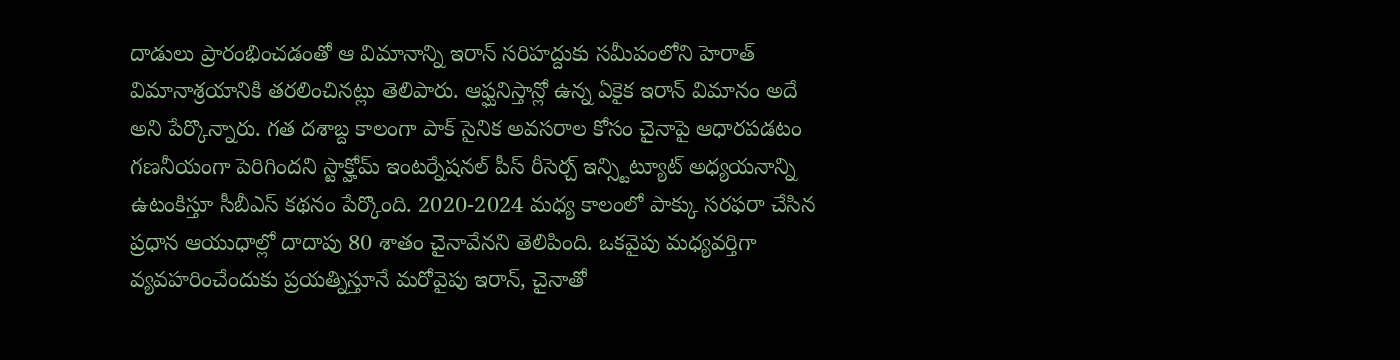దాడులు ప్రారంభించడంతో ఆ విమానాన్ని ఇరాన్ సరిహద్దుకు సమీపంలోని హెరాత్ విమానాశ్రయానికి తరలించినట్లు తెలిపారు. ఆఫ్ఘనిస్తాన్లో ఉన్న ఏకైక ఇరాన్ విమానం అదే అని పేర్కొన్నారు. గత దశాబ్ద కాలంగా పాక్ సైనిక అవసరాల కోసం చైనాపై ఆధారపడటం గణనీయంగా పెరిగిందని స్టాక్హోమ్ ఇంటర్నేషనల్ పీస్ రీసెర్చ్ ఇన్స్టిట్యూట్ అధ్యయనాన్ని ఉటంకిస్తూ సీబీఎస్ కథనం పేర్కొంది. 2020-2024 మధ్య కాలంలో పాక్కు సరఫరా చేసిన ప్రధాన ఆయుధాల్లో దాదాపు 80 శాతం చైనావేనని తెలిపింది. ఒకవైపు మధ్యవర్తిగా వ్యవహరించేందుకు ప్రయత్నిస్తూనే మరోవైపు ఇరాన్, చైనాతో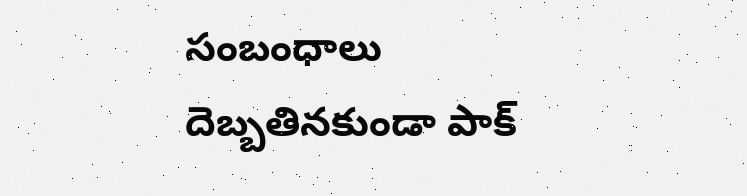సంబంధాలు దెబ్బతినకుండా పాక్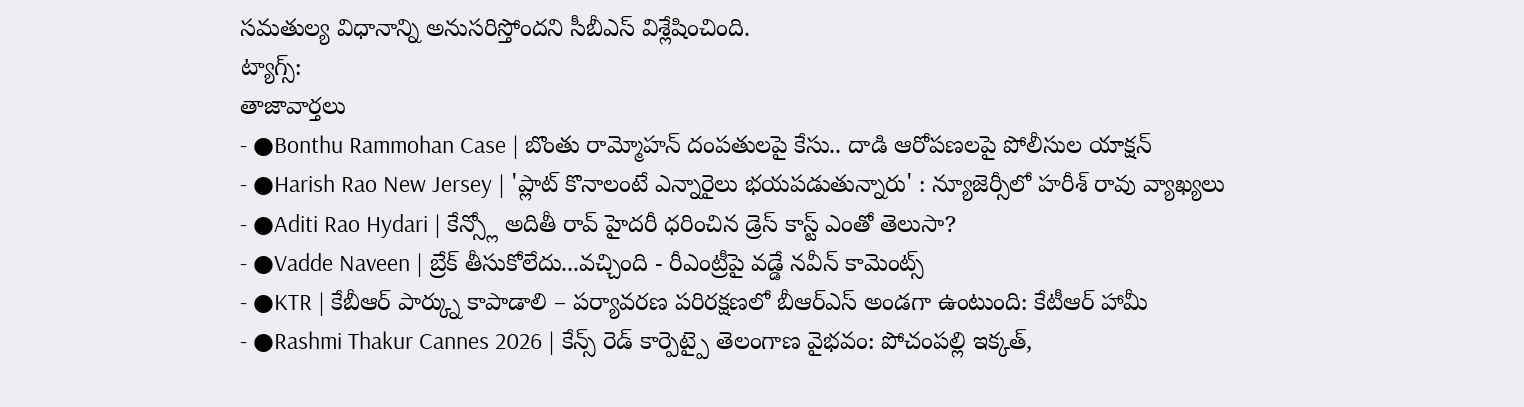సమతుల్య విధానాన్ని అనుసరిస్తోందని సీబీఎస్ విశ్లేషించింది.
ట్యాగ్స్:
తాజావార్తలు
- ●Bonthu Rammohan Case | బొంతు రామ్మోహన్ దంపతులపై కేసు.. దాడి ఆరోపణలపై పోలీసుల యాక్షన్
- ●Harish Rao New Jersey | 'ప్లాట్ కొనాలంటే ఎన్నారైలు భయపడుతున్నారు' : న్యూజెర్సీలో హరీశ్ రావు వ్యాఖ్యలు
- ●Aditi Rao Hydari | కేన్స్లో అదితీ రావ్ హైదరీ ధరించిన డ్రెస్ కాస్ట్ ఎంతో తెలుసా?
- ●Vadde Naveen | బ్రేక్ తీసుకోలేదు...వచ్చింది - రీఎంట్రీపై వడ్డే నవీన్ కామెంట్స్
- ●KTR | కేబీఆర్ పార్క్ను కాపాడాలి – పర్యావరణ పరిరక్షణలో బీఆర్ఎస్ అండగా ఉంటుంది: కేటీఆర్ హామీ
- ●Rashmi Thakur Cannes 2026 | కేన్స్ రెడ్ కార్పెట్పై తెలంగాణ వైభవం: పోచంపల్లి ఇక్కత్,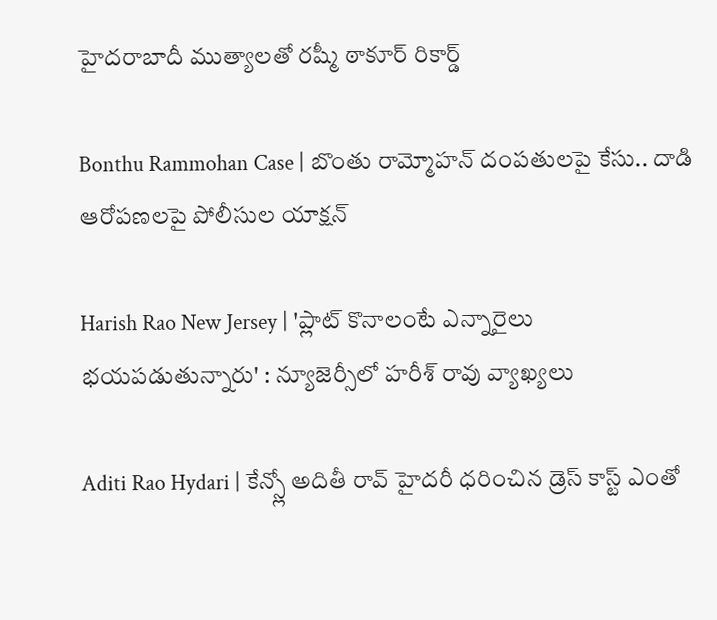హైదరాబాదీ ముత్యాలతో రష్మీ ఠాకూర్ రికార్డ్

Bonthu Rammohan Case | బొంతు రామ్మోహన్ దంపతులపై కేసు.. దాడి ఆరోపణలపై పోలీసుల యాక్షన్

Harish Rao New Jersey | 'ప్లాట్ కొనాలంటే ఎన్నారైలు భయపడుతున్నారు' : న్యూజెర్సీలో హరీశ్ రావు వ్యాఖ్యలు

Aditi Rao Hydari | కేన్స్లో అదితీ రావ్ హైదరీ ధరించిన డ్రెస్ కాస్ట్ ఎంతో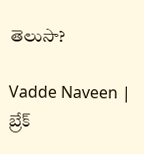తెలుసా?

Vadde Naveen | బ్రేక్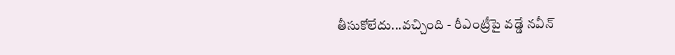తీసుకోలేదు...వచ్చింది - రీఎంట్రీపై వడ్డే నవీన్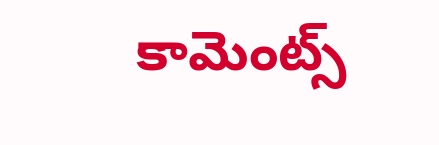కామెంట్స్